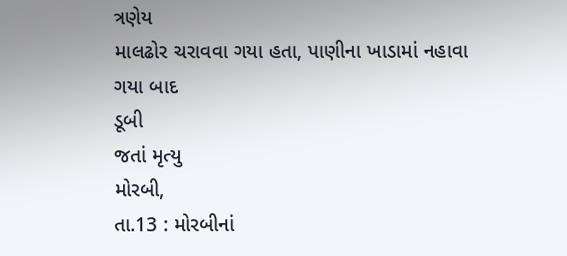ત્રણેય
માલઢોર ચરાવવા ગયા હતા, પાણીના ખાડામાં નહાવા ગયા બાદ
ડૂબી
જતાં મૃત્યુ
મોરબી,
તા.13 : મોરબીનાં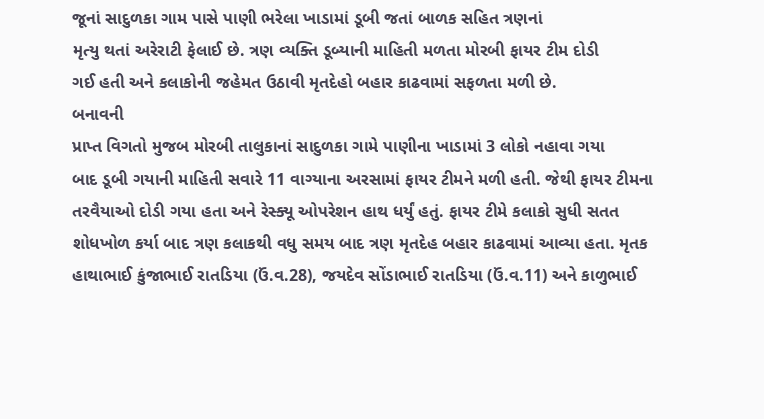જૂનાં સાદુળકા ગામ પાસે પાણી ભરેલા ખાડામાં ડૂબી જતાં બાળક સહિત ત્રણનાં
મૃત્યુ થતાં અરેરાટી ફેલાઈ છે. ત્રણ વ્યક્તિ ડૂબ્યાની માહિતી મળતા મોરબી ફાયર ટીમ દોડી
ગઈ હતી અને કલાકોની જહેમત ઉઠાવી મૃતદેહો બહાર કાઢવામાં સફળતા મળી છે.
બનાવની
પ્રાપ્ત વિગતો મુજબ મોરબી તાલુકાનાં સાદુળકા ગામે પાણીના ખાડામાં 3 લોકો નહાવા ગયા
બાદ ડૂબી ગયાની માહિતી સવારે 11 વાગ્યાના અરસામાં ફાયર ટીમને મળી હતી. જેથી ફાયર ટીમના
તરવૈયાઓ દોડી ગયા હતા અને રેસ્ક્યૂ ઓપરેશન હાથ ધર્યું હતું. ફાયર ટીમે કલાકો સુધી સતત
શોધખોળ કર્યા બાદ ત્રણ કલાકથી વધુ સમય બાદ ત્રણ મૃતદેહ બહાર કાઢવામાં આવ્યા હતા. મૃતક
હાથાભાઈ કુંજાભાઈ રાતડિયા (ઉં.વ.28), જયદેવ સોંડાભાઈ રાતડિયા (ઉં.વ.11) અને કાળુભાઈ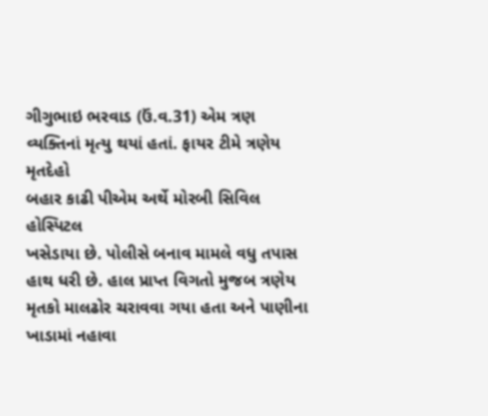ગીગુભાઇ ભરવાડ (ઉં.વ.31) એમ ત્રણ વ્યક્તિનાં મૃત્યુ થયાં હતાં. ફાયર ટીમે ત્રણેય મૃતદેહો
બહાર કાઢી પીએમ અર્થે મોરબી સિવિલ હોસ્પિટલ
ખસેડાયા છે. પોલીસે બનાવ મામલે વધુ તપાસ હાથ ધરી છે. હાલ પ્રાપ્ત વિગતો મુજબ ત્રણેય
મૃતકો માલઢોર ચરાવવા ગયા હતા અને પાણીના ખાડામાં નહાવા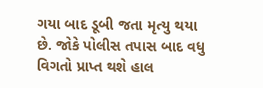ગયા બાદ ડૂબી જતા મૃત્યુ થયા
છે. જોકે પોલીસ તપાસ બાદ વધુ વિગતો પ્રાપ્ત થશે હાલ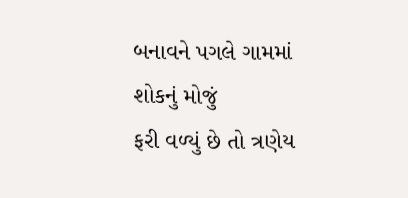બનાવને પગલે ગામમાં શોકનું મોજું
ફરી વળ્યું છે તો ત્રણેય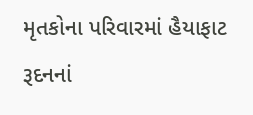મૃતકોના પરિવારમાં હૈયાફાટ રૂદનનાં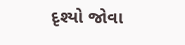દૃશ્યો જોવા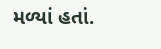મળ્યાં હતાં.